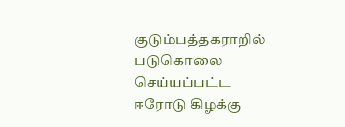குடும்பத்தகராறில் படுகொலை செய்யப்பட்ட ஈரோடு கிழக்கு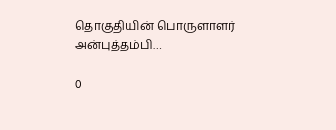தொகுதியின் பொருளாளர் அன்புத்தம்பி…

0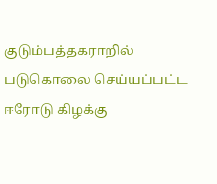குடும்பத்தகராறில் படுகொலை செய்யப்பட்ட ஈரோடு கிழக்கு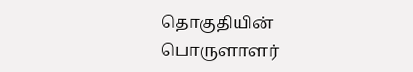தொகுதியின் பொருளாளர்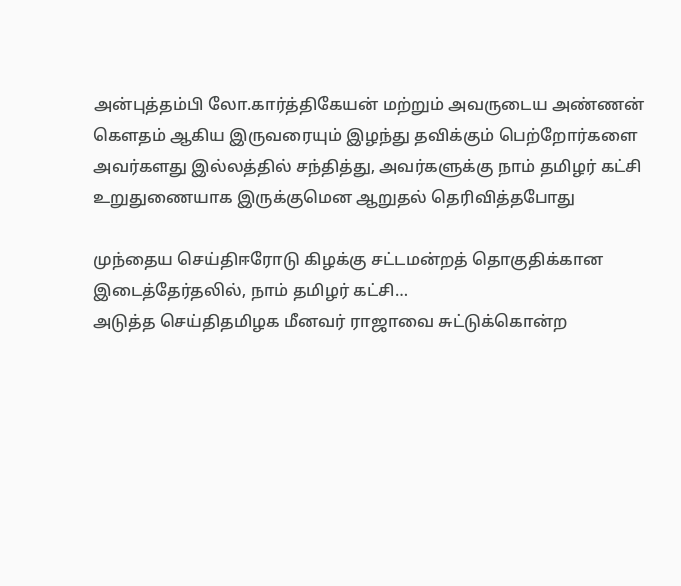அன்புத்தம்பி லோ.கார்த்திகேயன் மற்றும் அவருடைய அண்ணன் கௌதம் ஆகிய இருவரையும் இழந்து தவிக்கும் பெற்றோர்களை அவர்களது இல்லத்தில் சந்தித்து, அவர்களுக்கு நாம் தமிழர் கட்சி உறுதுணையாக இருக்குமென ஆறுதல் தெரிவித்தபோது

முந்தைய செய்திஈரோடு கிழக்கு சட்டமன்றத் தொகுதிக்கான இடைத்தேர்தலில், நாம் தமிழர் கட்சி…
அடுத்த செய்திதமிழக மீனவர் ராஜாவை சுட்டுக்கொன்ற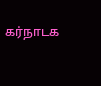கர்நாடக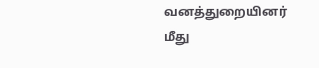வனத்துறையினர் மீது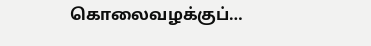கொலைவழக்குப்…